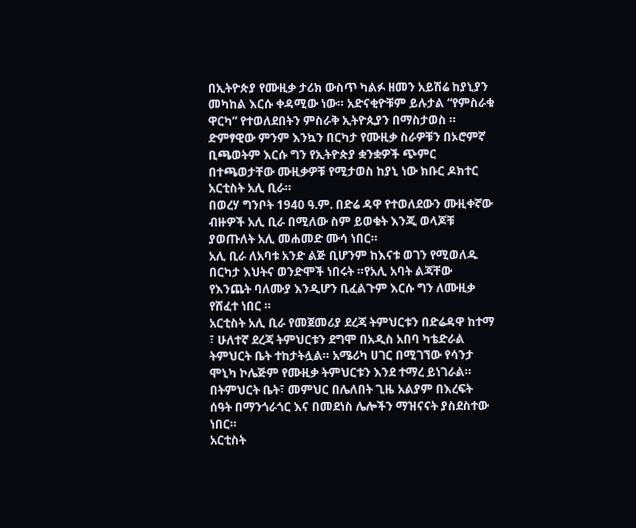በኢትዮጵያ የሙዚቃ ታሪክ ውስጥ ካልፉ ዘመን አይሽሬ ከያኒያን መካከል እርሱ ቀዳሚው ነው። አድናቂዮቹም ይሉታል “የምስራቁ ዋርካ” የተወለደበትን ምስራቅ ኢትዮጲያን በማስታወስ ።
ድምፃዊው ምንም እንኳን በርካታ የሙዚቃ ስራዎቹን በኦሮምኛ ቢጫወትም እርሱ ግን የኢትዮጵያ ቋንቋዎች ጭምር በተጫወታቸው ሙዚቃዎቹ የሚታወስ ከያኒ ነው ክቡር ዶክተር አርቲስት አሊ ቢራ።
በወረሃ ግንቦት 1940 ዓ.ም. በድሬ ዳዋ የተወለደውን ሙዚቀኛው ብዙዎች አሊ ቢራ በሚለው ስም ይወቁት እንጂ ወላጆቹ ያወጡለት አሊ መሐመድ ሙሳ ነበር።
አሊ ቢራ ለአባቱ አንድ ልጅ ቢሆንም ከእናቱ ወገን የሚወለዱ በርካታ እህትና ወንድሞች ነበሩት ።የአሊ አባት ልጃቸው የእንጨት ባለሙያ እንዲሆን ቢፈልጉም እርሱ ግን ለሙዚቃ የሸፈተ ነበር ።
አርቲስት አሊ ቢራ የመጀመሪያ ደረጃ ትምህርቱን በድሬዳዋ ከተማ ፣ ሁለተኛ ደረጃ ትምህርቱን ደግሞ በአዲስ አበባ ካቴድራል ትምህርት ቤት ተከታትሏል። አሜሪካ ሀገር በሚገኘው የሳንታ ሞኒካ ኮሌጅም የሙዚቃ ትምህርቱን እንደ ተማረ ይነገራል።
በትምህርት ቤት፣ መምህር በሌለበት ጊዜ አልያም በእረፍት ሰዓት በማንጎራጎር እና በመደነስ ሌሎችን ማዝናናት ያስደስተው ነበር።
አርቲስት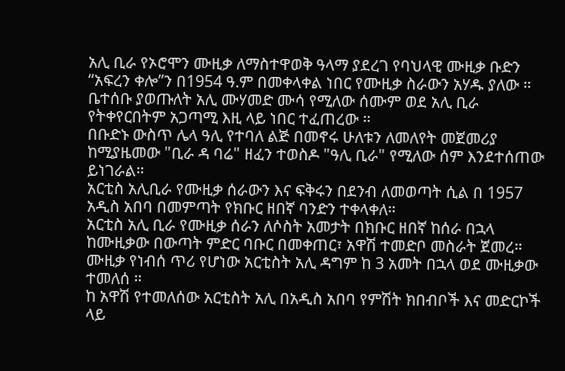አሊ ቢራ የኦሮሞን ሙዚቃ ለማስተዋወቅ ዓላማ ያደረገ የባህላዊ ሙዚቃ ቡድን “አፍረን ቀሎ”ን በ1954 ዓ.ም በመቀላቀል ነበር የሙዚቃ ስራውን አሃዱ ያለው ።
ቤተሰቡ ያወጡለት አሊ ሙሃመድ ሙሳ የሚለው ሰሙም ወደ አሊ ቢራ የትቀየርበትም አጋጣሚ እዚ ላይ ነበር ተፈጠረው ።
በቡድኑ ውስጥ ሌላ ዓሊ የተባለ ልጅ በመኖሩ ሁለቱን ለመለየት መጀመሪያ ከሚያዜመው "ቢራ ዳ ባሬ" ዘፈን ተወስዶ "ዓሊ ቢራ" የሚለው ሰም እንደተሰጠው ይነገራል።
አርቲስ አሊቢራ የሙዚቃ ሰራውን እና ፍቅሩን በደንብ ለመወጣት ሲል በ 1957 አዲስ አበባ በመምጣት የክቡር ዘበኛ ባንድን ተቀላቀለ።
አርቲስ አሊ ቢራ የሙዚቃ ሰራን ለሶስት አመታት በክቡር ዘበኛ ከሰራ በኋላ ከሙዚቃው በውጣት ምድር ባቡር በመቀጠር፣ አዋሽ ተመድቦ መስራት ጀመረ። ሙዚቃ የነብሰ ጥሪ የሆነው አርቲስት አሊ ዳግም ከ 3 አመት በኋላ ወደ ሙዚቃው ተመለሰ ።
ከ አዋሽ የተመለሰው አርቲስት አሊ በአዲስ አበባ የምሽት ክበብቦች እና መድርኮች ላይ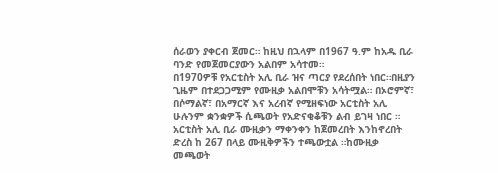ሰራወን ያቀርብ ጀመር። ከዚህ በኋላም በ1967 ዓ.ም ከአዱ ቢራ ባንድ የመጀመርያውን አልበም አሳተመ።
በ1970ዎቹ የአርቲስት አሊ ቢራ ዝና ጣርያ የደረሰበት ነበር።በዚያን ጊዜም በተደጋጋሚም የሙዚቃ አልበሞቹን አሳትሟል። በኦሮምኛ፣ በሶማልኛ፣ በአማርኛ እና አረብኛ የሚዘፍነው አርቲስት አሊ ሁሉንም ቋንቋዎች ሲጫወት የአድናቂቆቹን ልብ ይገዛ ነበር ።
አርቲስት አሊ ቢራ ሙዚቃን ማቀንቀን ከጀመረበት እንከኖረበት ድረስ ከ 267 በላይ ሙዚቅዎችን ተጫውቷል ።ከሙዚቃ መጫወት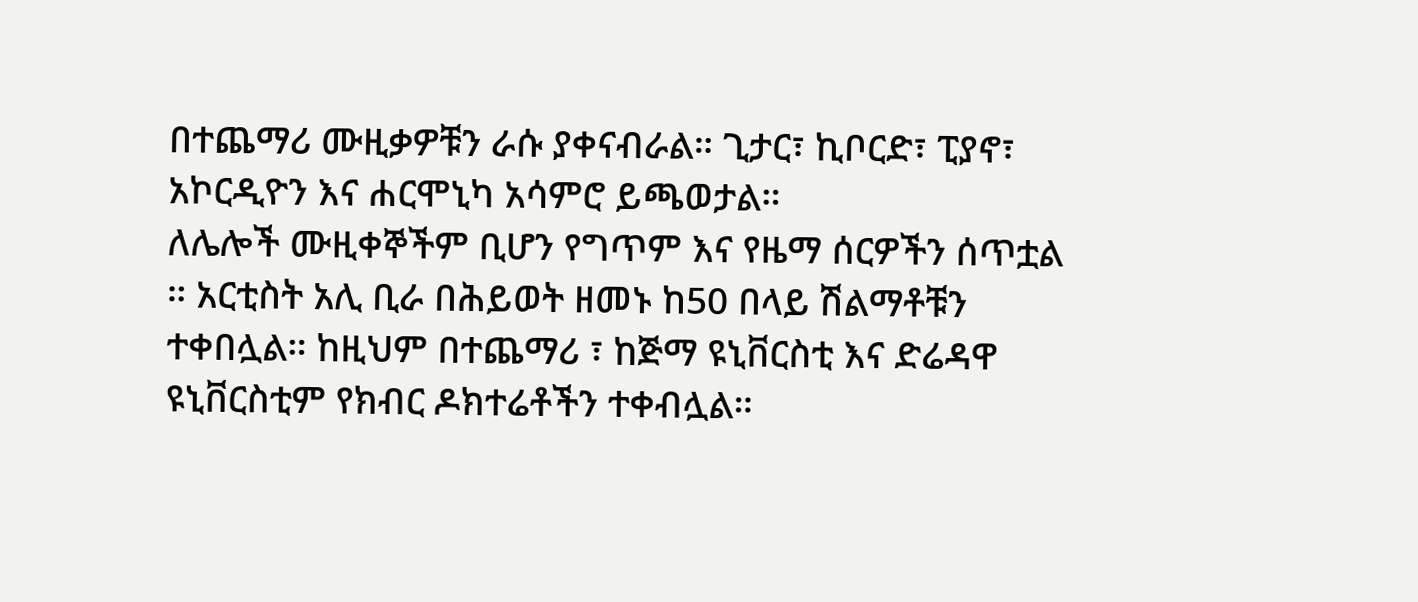በተጨማሪ ሙዚቃዎቹን ራሱ ያቀናብራል። ጊታር፣ ኪቦርድ፣ ፒያኖ፣ አኮርዲዮን እና ሐርሞኒካ አሳምሮ ይጫወታል።
ለሌሎች ሙዚቀኞችም ቢሆን የግጥም እና የዜማ ሰርዎችን ሰጥቷል ። አርቲስት አሊ ቢራ በሕይወት ዘመኑ ከ50 በላይ ሽልማቶቹን ተቀበሏል። ከዚህም በተጨማሪ ፣ ከጅማ ዩኒቨርስቲ እና ድሬዳዋ ዩኒቨርስቲም የክብር ዶክተሬቶችን ተቀብሏል።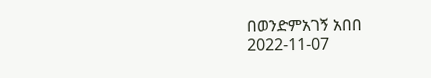በወንድምአገኝ አበበ
2022-11-07